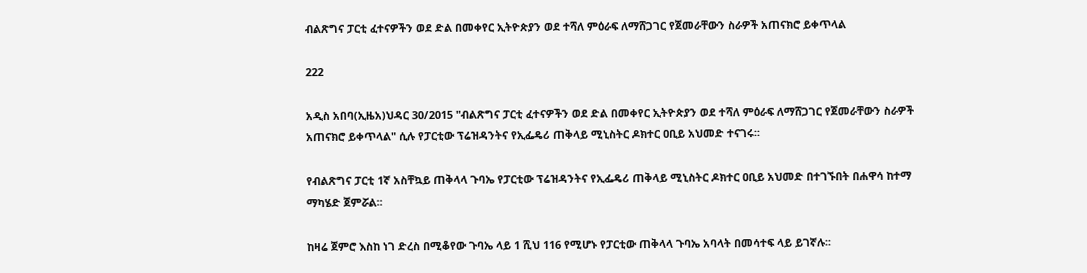ብልጽግና ፓርቲ ፈተናዎችን ወደ ድል በመቀየር ኢትዮጵያን ወደ ተሻለ ምዕራፍ ለማሸጋገር የጀመራቸውን ስራዎች አጠናክሮ ይቀጥላል

222

አዲስ አበባ(ኢዜአ)ህዳር 30/2015 "ብልጽግና ፓርቲ ፈተናዎችን ወደ ድል በመቀየር ኢትዮጵያን ወደ ተሻለ ምዕራፍ ለማሸጋገር የጀመራቸውን ስራዎች አጠናክሮ ይቀጥላል" ሲሉ የፓርቲው ፕሬዝዳንትና የኢፌዴሪ ጠቅላይ ሚኒስትር ዶክተር ዐቢይ አህመድ ተናገሩ፡፡

የብልጽግና ፓርቲ 1ኛ አስቸኳይ ጠቅላላ ጉባኤ የፓርቲው ፕሬዝዳንትና የኢፌዴሪ ጠቅላይ ሚኒስትር ዶክተር ዐቢይ አህመድ በተገኙበት በሐዋሳ ከተማ ማካሄድ ጀምሯል፡፡

ከዛሬ ጀምሮ እስከ ነገ ድረስ በሚቆየው ጉባኤ ላይ 1 ሺህ 116 የሚሆኑ የፓርቲው ጠቅላላ ጉባኤ አባላት በመሳተፍ ላይ ይገኛሉ፡፡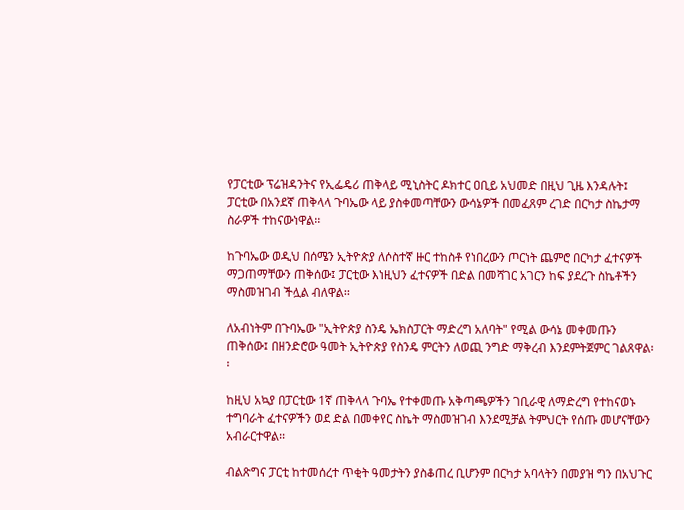የፓርቲው ፕሬዝዳንትና የኢፌዴሪ ጠቅላይ ሚኒስትር ዶክተር ዐቢይ አህመድ በዚህ ጊዜ እንዳሉት፤ ፓርቲው በአንደኛ ጠቅላላ ጉባኤው ላይ ያስቀመጣቸውን ውሳኔዎች በመፈጸም ረገድ በርካታ ስኬታማ ስራዎች ተከናውነዋል፡፡

ከጉባኤው ወዲህ በሰሜን ኢትዮጵያ ለሶስተኛ ዙር ተከስቶ የነበረውን ጦርነት ጨምሮ በርካታ ፈተናዎች ማጋጠማቸውን ጠቅሰው፤ ፓርቲው እነዚህን ፈተናዎች በድል በመሻገር አገርን ከፍ ያደረጉ ስኬቶችን ማስመዝገብ ችሏል ብለዋል፡፡

ለአብነትም በጉባኤው "ኢትዮጵያ ስንዴ ኤክስፓርት ማድረግ አለባት" የሚል ውሳኔ መቀመጡን ጠቅሰው፤ በዘንድሮው ዓመት ኢትዮጵያ የስንዴ ምርትን ለወጪ ንግድ ማቅረብ እንደምትጀምር ገልጸዋል፡፡

ከዚህ አኳያ በፓርቲው 1ኛ ጠቅላላ ጉባኤ የተቀመጡ አቅጣጫዎችን ገቢራዊ ለማድረግ የተከናወኑ ተግባራት ፈተናዎችን ወደ ድል በመቀየር ስኬት ማስመዝገብ እንደሚቻል ትምህርት የሰጡ መሆናቸውን አብራርተዋል፡፡

ብልጽግና ፓርቲ ከተመሰረተ ጥቂት ዓመታትን ያስቆጠረ ቢሆንም በርካታ አባላትን በመያዝ ግን በአህጉር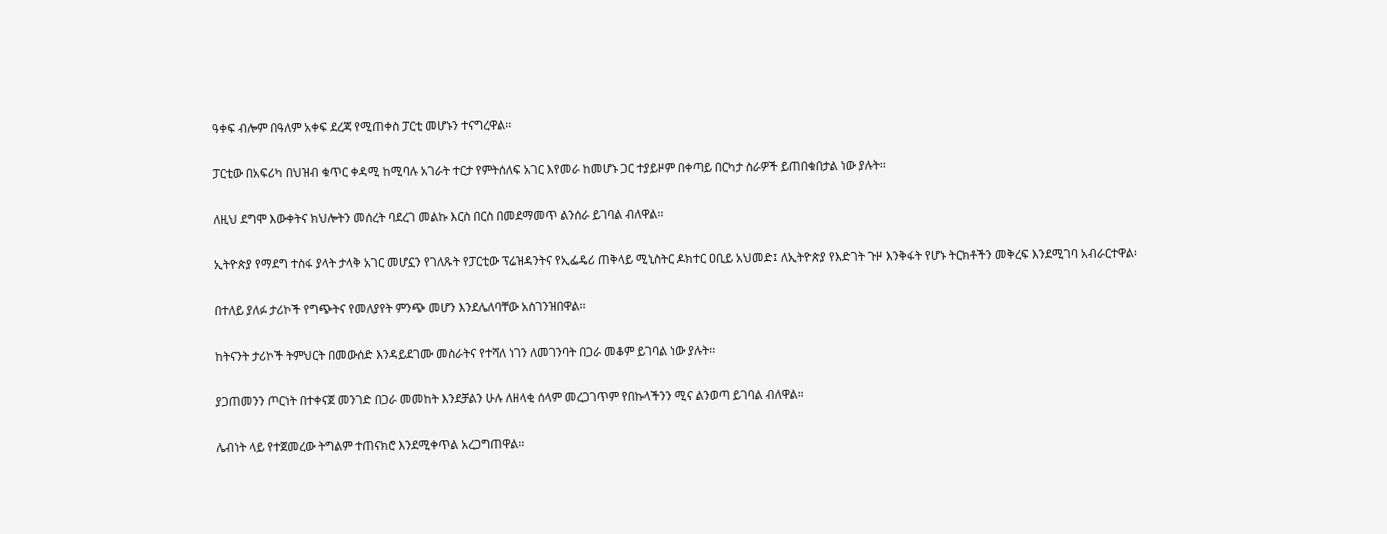ዓቀፍ ብሎም በዓለም አቀፍ ደረጃ የሚጠቀስ ፓርቲ መሆኑን ተናግረዋል፡፡

ፓርቲው በአፍሪካ በህዝብ ቁጥር ቀዳሚ ከሚባሉ አገራት ተርታ የምትሰለፍ አገር እየመራ ከመሆኑ ጋር ተያይዞም በቀጣይ በርካታ ስራዎች ይጠበቁበታል ነው ያሉት፡፡

ለዚህ ደግሞ እውቀትና ክህሎትን መሰረት ባደረገ መልኩ እርስ በርስ በመደማመጥ ልንሰራ ይገባል ብለዋል፡፡

ኢትዮጵያ የማደግ ተስፋ ያላት ታላቅ አገር መሆኗን የገለጹት የፓርቲው ፕሬዝዳንትና የኢፌዴሪ ጠቅላይ ሚኒስትር ዶክተር ዐቢይ አህመድ፤ ለኢትዮጵያ የእድገት ጉዞ እንቅፋት የሆኑ ትርክቶችን መቅረፍ እንደሚገባ አብራርተዋል፡

በተለይ ያለፉ ታሪኮች የግጭትና የመለያየት ምንጭ መሆን እንደሌለባቸው አስገንዝበዋል፡፡

ከትናንት ታሪኮች ትምህርት በመውሰድ እንዳይደገሙ መስራትና የተሻለ ነገን ለመገንባት በጋራ መቆም ይገባል ነው ያሉት፡፡

ያጋጠመንን ጦርነት በተቀናጀ መንገድ በጋራ መመከት እንደቻልን ሁሉ ለዘላቂ ሰላም መረጋገጥም የበኩላችንን ሚና ልንወጣ ይገባል ብለዋል።

ሌብነት ላይ የተጀመረው ትግልም ተጠናክሮ እንደሚቀጥል አረጋግጠዋል፡፡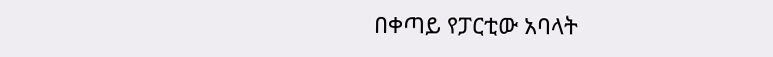በቀጣይ የፓርቲው አባላት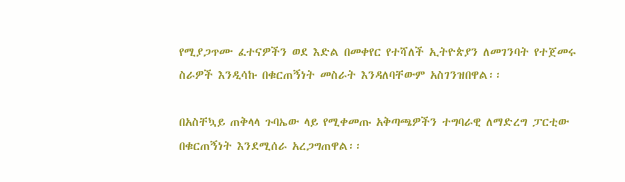የሚያጋጥሙ ፈተናዎችን ወደ እድል በመቀየር የተሻለች ኢትዮጵያን ለመገንባት የተጀመሩ ስራዎች እንዲሳኩ በቁርጠኝነት መስራት እንዳለባቸውም አስገንዝበዋል፡፡

በአስቸኳይ ጠቅላላ ጉባኤው ላይ የሚቀመጡ አቅጣጫዎችን ተግባራዊ ለማድረግ ፓርቲው በቁርጠኝነት እንደሚሰራ አረጋግጠዋል፡፡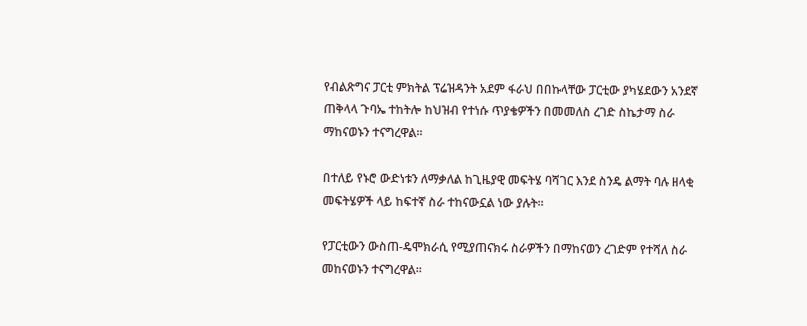የብልጽግና ፓርቲ ምክትል ፕሬዝዳንት አደም ፋራህ በበኩላቸው ፓርቲው ያካሄደውን አንደኛ ጠቅላላ ጉባኤ ተከትሎ ከህዝብ የተነሱ ጥያቄዎችን በመመለስ ረገድ ስኬታማ ስራ ማከናወኑን ተናግረዋል፡፡

በተለይ የኑሮ ውድነቱን ለማቃለል ከጊዜያዊ መፍትሄ ባሻገር እንደ ስንዴ ልማት ባሉ ዘላቂ መፍትሄዎች ላይ ከፍተኛ ስራ ተከናውኗል ነው ያሉት፡፡

የፓርቲውን ውስጠ-ዴሞክራሲ የሚያጠናክሩ ስራዎችን በማከናወን ረገድም የተሻለ ስራ መከናወኑን ተናግረዋል፡፡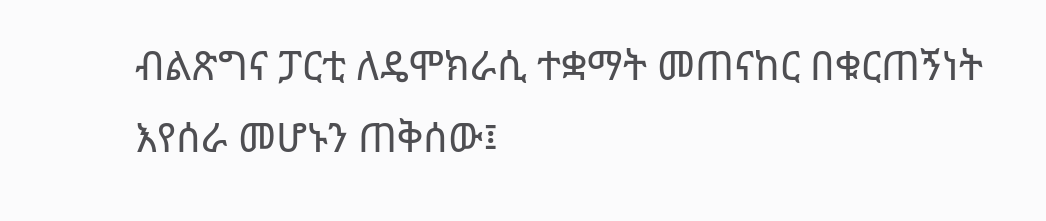ብልጽግና ፓርቲ ለዴሞክራሲ ተቋማት መጠናከር በቁርጠኝነት እየሰራ መሆኑን ጠቅሰው፤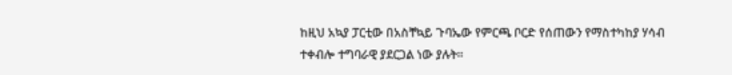ከዚህ አኳያ ፓርቲው በአስቸኳይ ጉባኤው የምርጫ ቦርድ የሰጠውን የማስተካከያ ሃሳብ ተቀብሎ ተግባራዊ ያደርጋል ነው ያሉት፡፡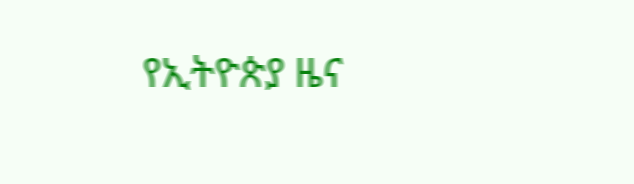የኢትዮጵያ ዜና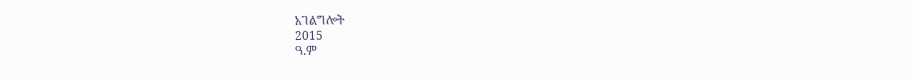አገልግሎት
2015
ዓ.ም